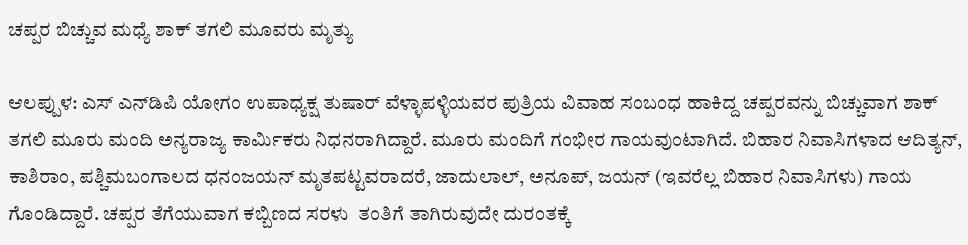ಚಪ್ಪರ ಬಿಚ್ಚುವ ಮಧ್ಯೆ ಶಾಕ್ ತಗಲಿ ಮೂವರು ಮೃತ್ಯು

ಆಲಪ್ಪುಳ: ಎಸ್ ಎನ್‌ಡಿಪಿ ಯೋಗಂ ಉಪಾಧ್ಯಕ್ಷ ತುಷಾರ್ ವೆಳ್ಳಾಪಳ್ಳಿಯವರ ಪುತ್ರಿಯ ವಿವಾಹ ಸಂಬಂಧ ಹಾಕಿದ್ದ ಚಪ್ಪರವನ್ನು ಬಿಚ್ಚುವಾಗ ಶಾಕ್ ತಗಲಿ ಮೂರು ಮಂದಿ ಅನ್ಯರಾಜ್ಯ ಕಾರ್ಮಿಕರು ನಿಧನರಾಗಿದ್ದಾರೆ. ಮೂರು ಮಂದಿಗೆ ಗಂಭೀರ ಗಾಯವುಂಟಾಗಿದೆ. ಬಿಹಾರ ನಿವಾಸಿಗಳಾದ ಆದಿತ್ಯನ್, ಕಾಶಿರಾಂ, ಪಶ್ಚಿಮಬಂಗಾಲದ ಧನಂಜಯನ್ ಮೃತಪಟ್ಟವರಾದರೆ, ಜಾದುಲಾಲ್, ಅನೂಪ್, ಜಯನ್ (ಇವರೆಲ್ಲ ಬಿಹಾರ ನಿವಾಸಿಗಳು) ಗಾಯ ಗೊಂಡಿದ್ದಾರೆ. ಚಪ್ಪರ ತೆಗೆಯುವಾಗ ಕಬ್ಬಿಣದ ಸರಳು  ತಂತಿಗೆ ತಾಗಿರುವುದೇ ದುರಂತಕ್ಕೆ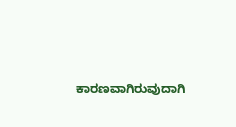ಕಾರಣವಾಗಿರುವುದಾಗಿ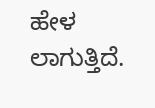ಹೇಳ ಲಾಗುತ್ತಿದೆ.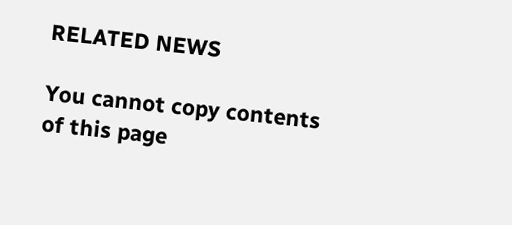RELATED NEWS

You cannot copy contents of this page